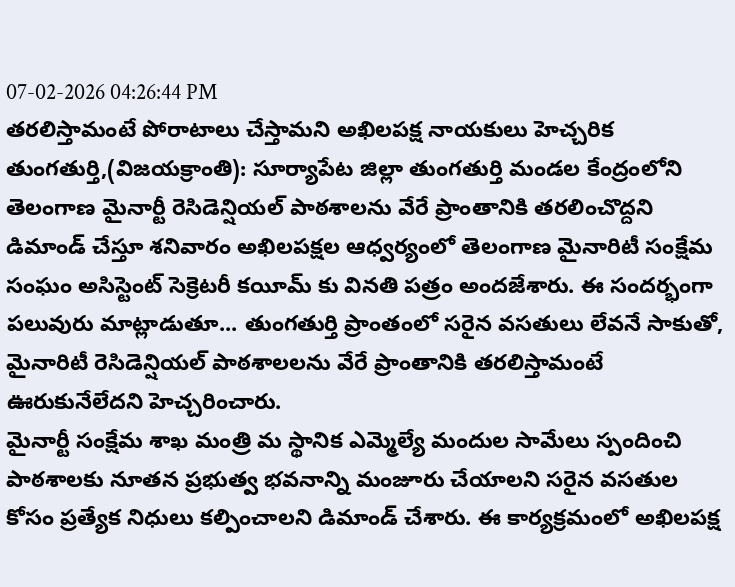07-02-2026 04:26:44 PM
తరలిస్తామంటే పోరాటాలు చేస్తామని అఖిలపక్ష నాయకులు హెచ్చరిక
తుంగతుర్తి,(విజయక్రాంతి): సూర్యాపేట జిల్లా తుంగతుర్తి మండల కేంద్రంలోని తెలంగాణ మైనార్టీ రెసిడెన్షియల్ పాఠశాలను వేరే ప్రాంతానికి తరలించొద్దని డిమాండ్ చేస్తూ శనివారం అఖిలపక్షల ఆధ్వర్యంలో తెలంగాణ మైనారిటీ సంక్షేమ సంఘం అసిస్టెంట్ సెక్రెటరీ కయీమ్ కు వినతి పత్రం అందజేశారు. ఈ సందర్భంగా పలువురు మాట్లాడుతూ... తుంగతుర్తి ప్రాంతంలో సరైన వసతులు లేవనే సాకుతో, మైనారిటీ రెసిడెన్షియల్ పాఠశాలలను వేరే ప్రాంతానికి తరలిస్తామంటే ఊరుకునేలేదని హెచ్చరించారు.
మైనార్టీ సంక్షేమ శాఖ మంత్రి మ స్థానిక ఎమ్మెల్యే మందుల సామేలు స్పందించి పాఠశాలకు నూతన ప్రభుత్వ భవనాన్ని మంజూరు చేయాలని సరైన వసతుల కోసం ప్రత్యేక నిధులు కల్పించాలని డిమాండ్ చేశారు. ఈ కార్యక్రమంలో అఖిలపక్ష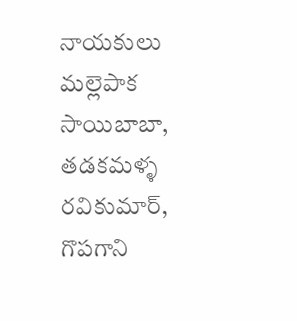నాయకులు మల్లెపాక సాయిబాబా, తడకమళ్ళ రవికుమార్, గొపగాని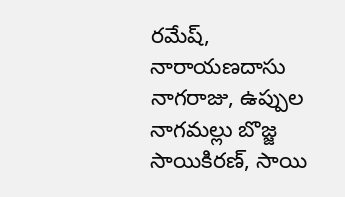రమేష్, నారాయణదాసు నాగరాజు, ఉప్పుల నాగమల్లు బొజ్జ సాయికిరణ్, సాయి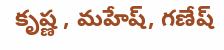కృష్ణ , మహేష్, గణేష్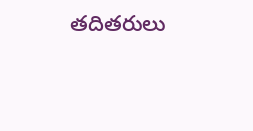తదితరులు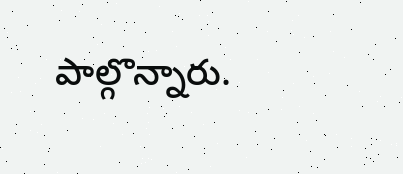పాల్గొన్నారు.